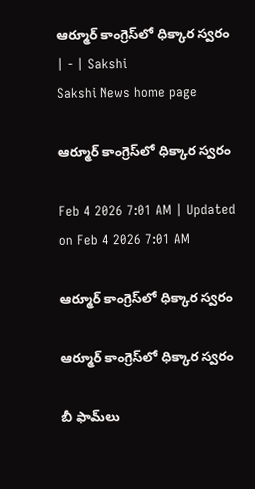ఆర్మూర్‌ కాంగ్రెస్‌లో ధిక్కార స్వరం | - | Sakshi
Sakshi News home page

ఆర్మూర్‌ కాంగ్రెస్‌లో ధిక్కార స్వరం

Feb 4 2026 7:01 AM | Updated on Feb 4 2026 7:01 AM

ఆర్మూర్‌ కాంగ్రెస్‌లో ధిక్కార స్వరం

ఆర్మూర్‌ కాంగ్రెస్‌లో ధిక్కార స్వరం

బీ ఫామ్‌లు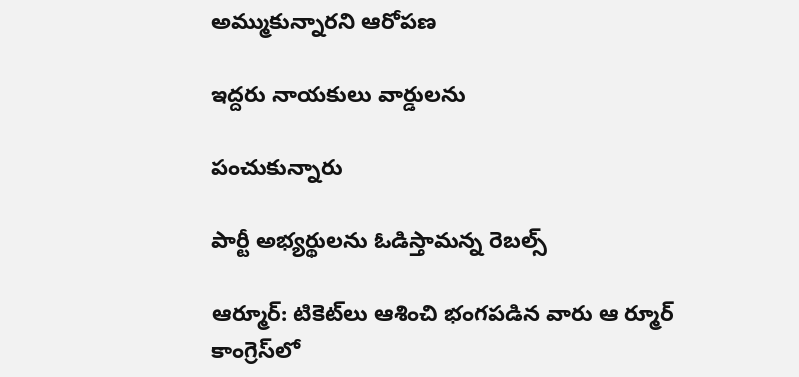అమ్ముకున్నారని ఆరోపణ

ఇద్దరు నాయకులు వార్డులను

పంచుకున్నారు

పార్టీ అభ్యర్థులను ఓడిస్తామన్న రెబల్స్‌

ఆర్మూర్‌: టికెట్‌లు ఆశించి భంగపడిన వారు ఆ ర్మూర్‌ కాంగ్రెస్‌లో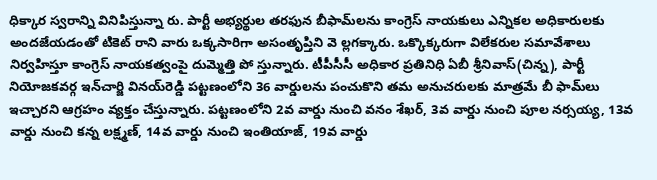ధిక్కార స్వరాన్ని వినిపిస్తున్నా రు. పార్టీ అభ్యర్థుల తరఫున బీఫామ్‌లను కాంగ్రెస్‌ నాయకులు ఎన్నికల అధికారులకు అందజేయడంతో టికెట్‌ రాని వారు ఒక్కసారిగా అసంతృప్తిని వె ల్లగక్కారు. ఒక్కొక్కరుగా విలేకరుల సమావేశాలు నిర్వహిస్తూ కాంగ్రెస్‌ నాయకత్వంపై దుమ్మెత్తి పో స్తున్నారు. టీపీసీసీ అధికార ప్రతినిధి ఏబీ శ్రీనివాస్‌(చిన్న), పార్టీ నియోజకవర్గ ఇన్‌చార్జి వినయ్‌రెడ్డి పట్టణంలోని 36 వార్డులను పంచుకొని తమ అనుచరులకు మాత్రమే బీ ఫామ్‌లు ఇచ్చారని ఆగ్రహం వ్యక్తం చేస్తున్నారు. పట్టణంలోని 2వ వార్డు నుంచి వనం శేఖర్‌, 3వ వార్డు నుంచి పూల నర్సయ్య, 13వ వార్డు నుంచి కన్న లక్ష్మణ్‌, 14వ వార్డు నుంచి ఇంతియాజ్‌, 19వ వార్డు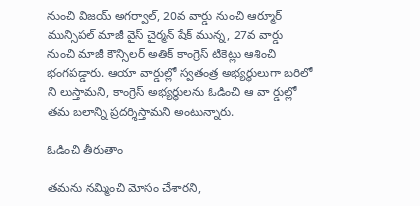నుంచి విజయ్‌ అగర్వాల్‌, 20వ వార్డు నుంచి ఆర్మూర్‌ మున్సిపల్‌ మాజీ వైస్‌ చైర్మన్‌ షేక్‌ మున్న, 27వ వార్డు నుంచి మాజీ కౌన్సిలర్‌ అతిక్‌ కాంగ్రెస్‌ టికెట్లు ఆశించి భంగపడ్డారు. ఆయా వార్డుల్లో స్వతంత్ర అభ్యర్థులుగా బరిలో ని లుస్తామని, కాంగ్రెస్‌ అభ్యర్థులను ఓడించి ఆ వా ర్డుల్లో తమ బలాన్ని ప్రదర్శిస్తామని అంటున్నారు.

ఓడించి తీరుతాం

తమను నమ్మించి మోసం చేశారని,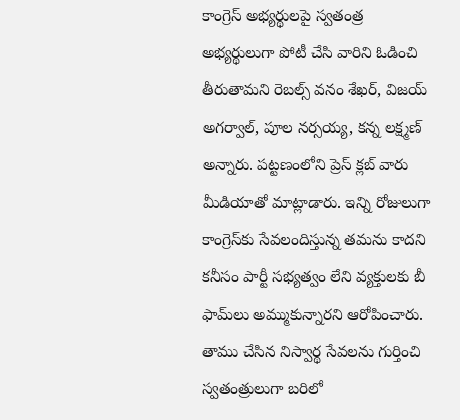కాంగ్రెస్‌ అభ్యర్థులపై స్వతంత్ర అభ్యర్థులుగా పోటీ చేసి వారిని ఓడించి తీరుతామని రెబల్స్‌ వనం శేఖర్‌, విజయ్‌ అగర్వాల్‌, పూల నర్సయ్య, కన్న లక్ష్మణ్‌ అన్నారు. పట్టణంలోని ప్రెస్‌ క్లబ్‌ వారు మీడియాతో మాట్లాడారు. ఇన్ని రోజులుగా కాంగ్రెస్‌కు సేవలందిస్తున్న తమను కాదని కనీసం పార్టీ సభ్యత్వం లేని వ్యక్తులకు బీ ఫామ్‌లు అమ్ముకున్నారని ఆరోపించారు. తాము చేసిన నిస్వార్థ సేవలను గుర్తించి స్వతంత్రులుగా బరిలో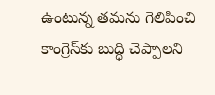ఉంటున్న తమను గెలిపించి కాంగ్రెస్‌కు బుద్ధి చెప్పాలని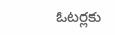ఓటర్లకు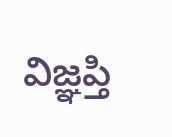విజ్ఞప్తి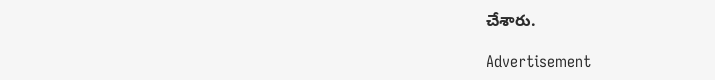చేశారు.

Advertisement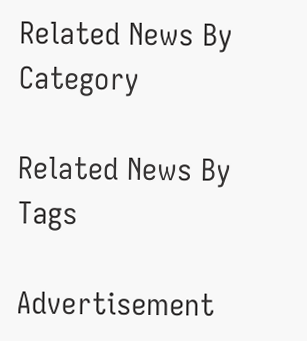Related News By Category

Related News By Tags

Advertisement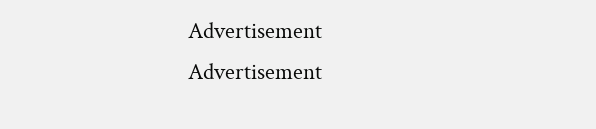Advertisement
Advertisement